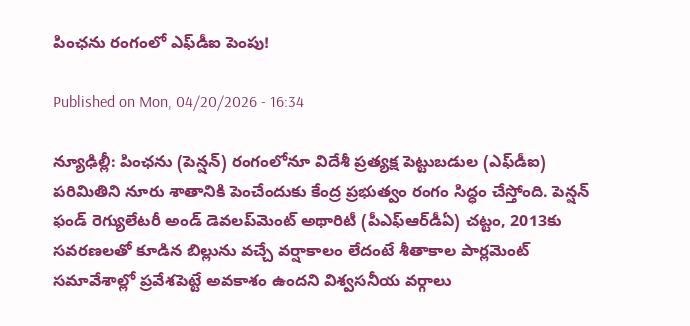పింఛను రంగంలో ఎఫ్‌డీఐ పెంపు!

Published on Mon, 04/20/2026 - 16:34

న్యూఢిల్లీ: పింఛను (పెన్షన్‌) రంగంలోనూ విదేశీ ప్రత్యక్ష పెట్టుబడుల (ఎఫ్‌డీఐ) పరిమితిని నూరు శాతానికి పెంచేందుకు కేంద్ర ప్రభుత్వం రంగం సిద్ధం చేస్తోంది. పెన్షన్‌ ఫండ్‌ రెగ్యులేటరీ అండ్‌ డెవలప్‌మెంట్‌ అథారిటీ (పీఎఫ్‌ఆర్‌డీఏ) చట్టం, 2013కు సవరణలతో కూడిన బిల్లును వచ్చే వర్షాకాలం లేదంటే శీతాకాల పార్లమెంట్‌ సమావేశాల్లో ప్రవేశపెట్టే అవకాశం ఉందని విశ్వసనీయ వర్గాలు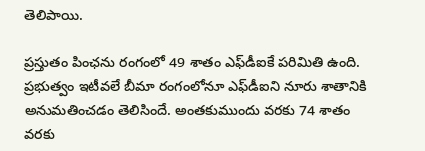తెలిపాయి.

ప్రస్తుతం పింఛను రంగంలో 49 శాతం ఎఫ్‌డీఐకే పరిమితి ఉంది. ప్రభుత్వం ఇటీవలే బీమా రంగంలోనూ ఎఫ్‌డీఐని నూరు శాతానికి అనుమతించడం తెలిసిందే. అంతకుముందు వరకు 74 శాతం వరకు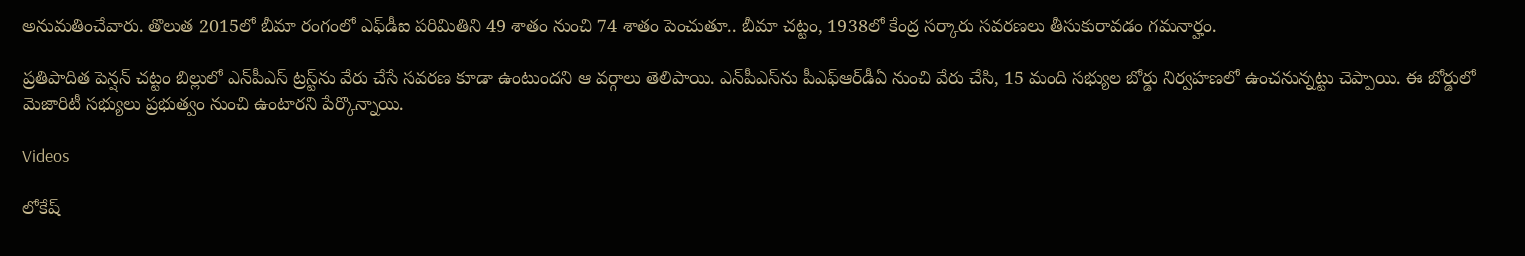అనుమతించేవారు. తొలుత 2015లో బీమా రంగంలో ఎఫ్‌డీఐ పరిమితిని 49 శాతం నుంచి 74 శాతం పెంచుతూ.. బీమా చట్టం, 1938లో కేంద్ర సర్కారు సవరణలు తీసుకురావడం గమనార్హం.

ప్రతిపాదిత పెన్షన్‌ చట్టం బిల్లులో ఎన్‌పీఎస్‌ ట్రస్ట్‌ను వేరు చేసే సవరణ కూడా ఉంటుందని ఆ వర్గాలు తెలిపాయి. ఎన్‌పీఎస్‌ను పీఎఫ్‌ఆర్‌డీఏ నుంచి వేరు చేసి, 15 మంది సభ్యుల బోర్డు నిర్వహణలో ఉంచనున్నట్టు చెప్పాయి. ఈ బోర్డులో మెజారిటీ సభ్యులు ప్రభుత్వం నుంచి ఉంటారని పేర్కొన్నాయి.

Videos

లోకేష్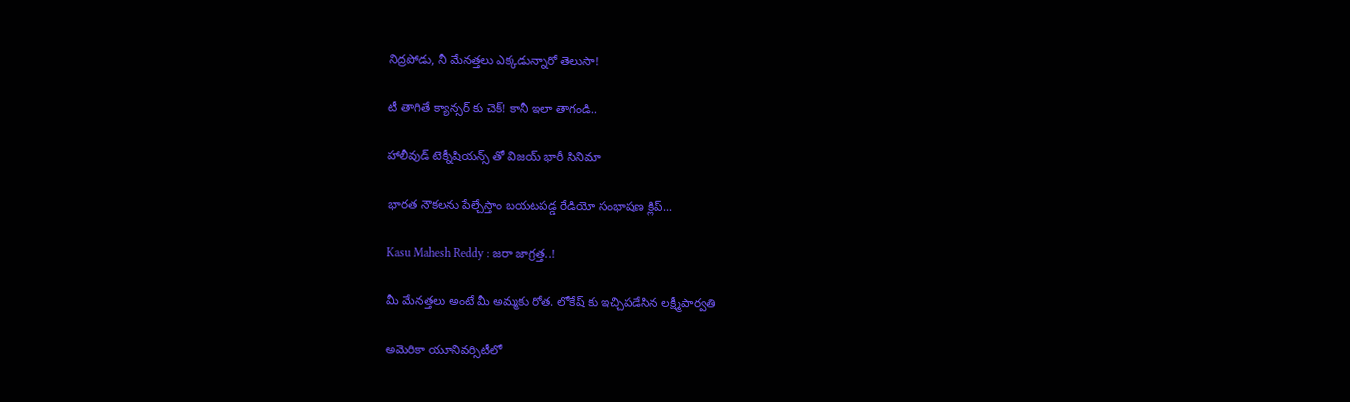నిద్రపోడు, నీ మేనత్తలు ఎక్కడున్నారో తెలుసా!

టీ తాగితే క్యాన్సర్ కు చెక్! కానీ ఇలా తాగండి..

హాలీవుడ్ టెక్నీషియన్స్ తో విజయ్ భారీ సినిమా

భారత నౌకలను పేల్చేస్తాం బయటపడ్డ రేడియో సంభాషణ క్లిప్...

Kasu Mahesh Reddy : జరా జాగ్రత్త..!

మీ మేనత్తలు అంటే మీ అమ్మకు రోత. లోకేష్ కు ఇచ్చిపడేసిన లక్ష్మీపార్వతి

అమెరికా యూనివర్సిటీలో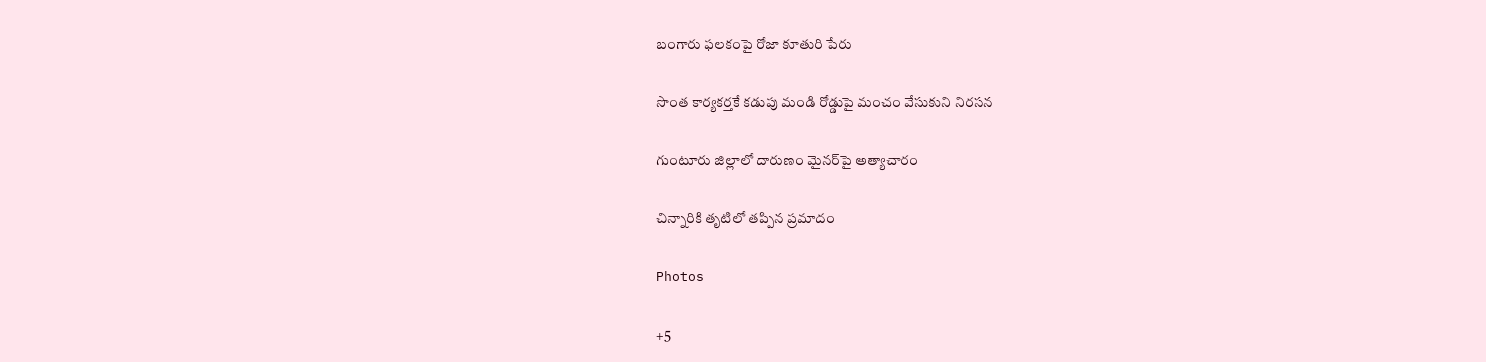బంగారు ఫలకంపై రోజా కూతురి పేరు

సొంత కార్యకర్తకే కడుపు మండి రోడ్డుపై మంచం వేసుకుని నిరసన

గుంటూరు జిల్లాలో దారుణం మైనర్‌పై అత్యాచారం

చిన్నారికి తృటిలో తప్పిన ప్రమాదం

Photos

+5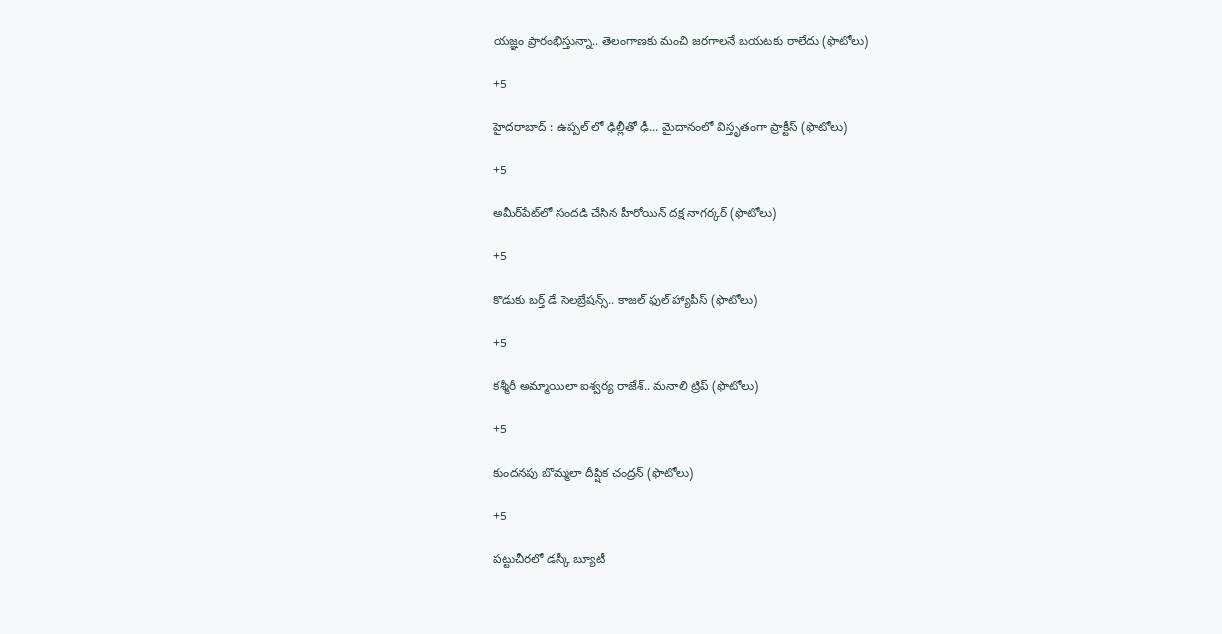యజ్ఞం ప్రారంభిస్తున్నా.. తెలంగాణకు మంచి జరగాలనే బయటకు రాలేదు (ఫొటోలు)

+5

హైదరాబాద్ : ఉప్పల్ లో ఢిల్లీతో ఢీ... మైదానంలో విస్తృతంగా ప్రాక్టీస్ (ఫొటోలు)

+5

అమీర్‌పేట్‌లో సందడి చేసిన హీరోయిన్ దక్ష నాగర్కర్ (ఫొటోలు)

+5

కొడుకు బర్త్ డే సెలబ్రేషన్స్.. కాజల్ ఫుల్ హ్యాపీస్ (ఫొటోలు)

+5

కశ్మీరీ అమ్మాయిలా ఐశ్వర్య రాజేశ్.. మనాలి ట్రిప్ (ఫొటోలు)

+5

కుందనపు బొమ్మలా దీప్షిక చంద్రన్ (ఫొటోలు)

+5

పట్టుచీరలో డస్కీ బ్యూటీ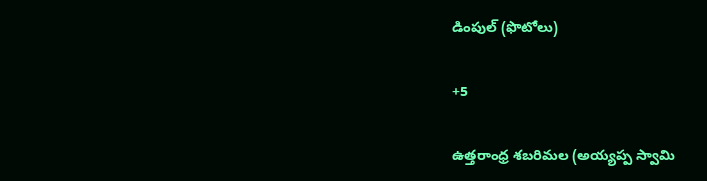డింపుల్ (ఫొటోలు)

+5

ఉత్తరాంధ్ర శబరిమల (అయ్యప్ప స్వామి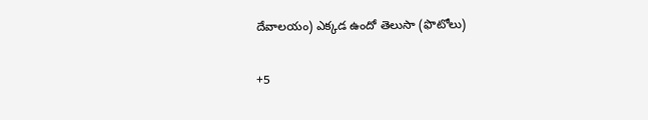దేవాలయం) ఎక్కడ ఉందో తెలుసా (ఫొటోలు)

+5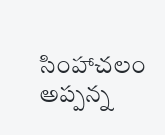సింహాచలం అప్పన్న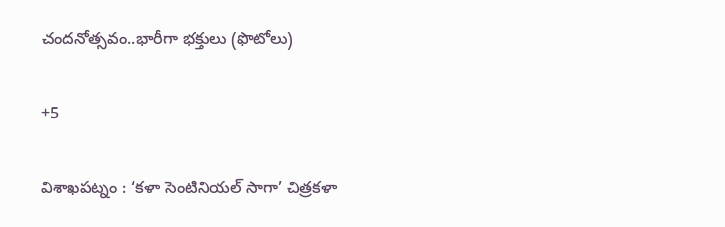చందనోత్సవం..భారీగా భక్తులు (ఫొటోలు)

+5

విశాఖపట్నం : ‘కళా సెంటినియల్‌ సాగా’ చిత్రకళా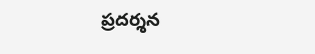ప్రదర్శన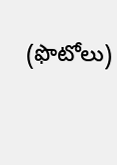(ఫొటోలు)